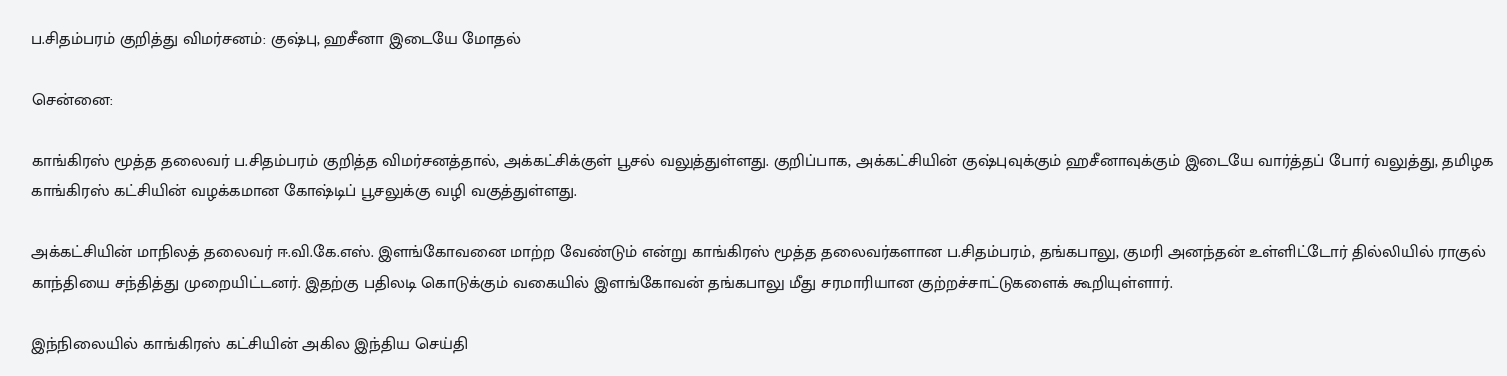ப.சிதம்பரம் குறித்து விமர்சனம்: குஷ்பு, ஹசீனா இடையே மோதல்

சென்னை:

காங்கிரஸ் மூத்த தலைவர் ப.சிதம்பரம் குறித்த விமர்சனத்தால், அக்கட்சிக்குள் பூசல் வலுத்துள்ளது. குறிப்பாக, அக்கட்சியின் குஷ்புவுக்கும் ஹசீனாவுக்கும் இடையே வார்த்தப் போர் வலுத்து, தமிழக காங்கிரஸ் கட்சியின் வழக்கமான கோஷ்டிப் பூசலுக்கு வழி வகுத்துள்ளது.

அக்கட்சியின் மாநிலத் தலைவர் ஈ.வி.கே.எஸ். இளங்கோவனை மாற்ற வேண்டும் என்று காங்கிரஸ் மூத்த தலைவர்களான ப.சிதம்பரம், தங்கபாலு, குமரி அனந்தன் உள்ளிட்டோர் தில்லியில் ராகுல் காந்தியை சந்தித்து முறையிட்டனர். இதற்கு பதிலடி கொடுக்கும் வகையில் இளங்கோவன் தங்கபாலு மீது சரமாரியான குற்றச்சாட்டுகளைக் கூறியுள்ளார்.

இந்நிலையில் காங்கிரஸ் கட்சியின் அகில இந்திய செய்தி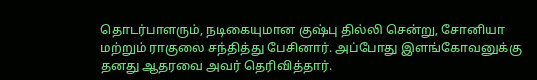தொடர்பாளரும், நடிகையுமான குஷ்பு தில்லி சென்று, சோனியா மற்றும் ராகுலை சந்தித்து பேசினார். அப்போது இளங்கோவனுக்கு தனது ஆதரவை அவர் தெரிவித்தார்.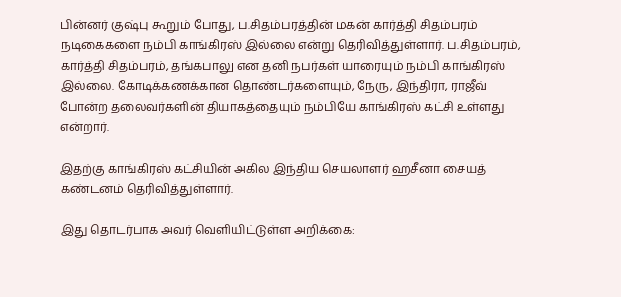பின்னர் குஷ்பு கூறும் போது, ப.சிதம்பரத்தின் மகன் கார்த்தி சிதம்பரம் நடிகைகளை நம்பி காங்கிரஸ் இல்லை என்று தெரிவித்துள்ளார். ப.சிதம்பரம், கார்த்தி சிதம்பரம், தங்கபாலு என தனி நபர்கள் யாரையும் நம்பி காங்கிரஸ் இல்லை. கோடிக்கணக்கான தொண்டர்களையும், நேரு, இந்திரா, ராஜீவ் போன்ற தலைவர்களின் தியாகத்தையும் நம்பியே காங்கிரஸ் கட்சி உள்ளது என்றார்.

இதற்கு காங்கிரஸ் கட்சியின் அகில இந்திய செயலாளர் ஹசீனா சையத் கண்டனம் தெரிவித்துள்ளார்.

இது தொடர்பாக அவர் வெளியிட்டுள்ள அறிக்கை: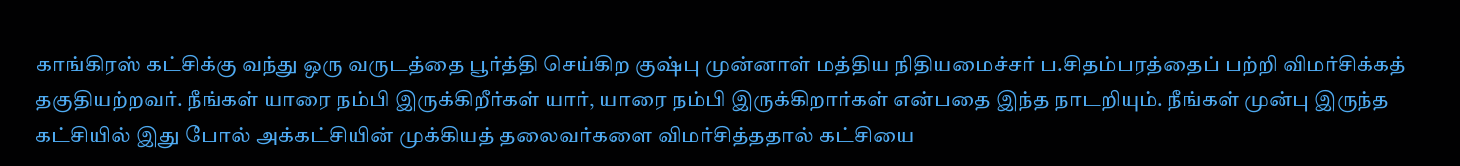காங்கிரஸ் கட்சிக்கு வந்து ஒரு வருடத்தை பூர்த்தி செய்கிற குஷ்பு முன்னாள் மத்திய நிதியமைச்சர் ப.சிதம்பரத்தைப் பற்றி விமர்சிக்கத் தகுதியற்றவர். நீங்கள் யாரை நம்பி இருக்கிறீர்கள் யார், யாரை நம்பி இருக்கிறார்கள் என்பதை இந்த நாடறியும். நீங்கள் முன்பு இருந்த கட்சியில் இது போல் அக்கட்சியின் முக்கியத் தலைவர்களை விமர்சித்ததால் கட்சியை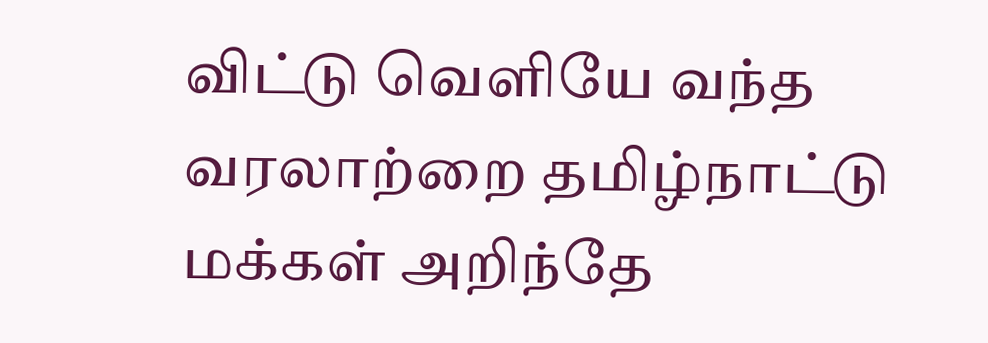விட்டு வெளியே வந்த வரலாற்றை தமிழ்நாட்டு மக்கள் அறிந்தே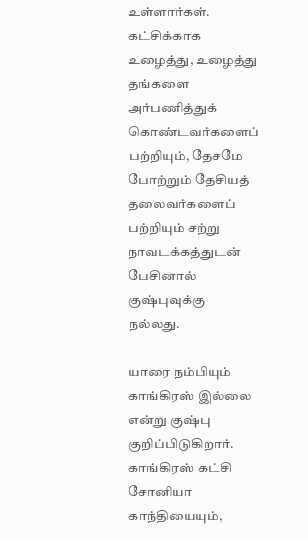உள்ளார்கள். கட்சிக்காக உழைத்து, உழைத்து தங்களை அர்பணித்துக் கொண்டவர்களைப் பற்றியும், தேசமே போற்றும் தேசியத் தலைவர்களைப் பற்றியும் சற்று நாவடக்கத்துடன் பேசினால் குஷ்புவுக்கு நல்லது.

யாரை நம்பியும் காங்கிரஸ் இல்லை என்று குஷ்பு குறிப்பிடுகிறார். காங்கிரஸ் கட்சி சோனியா காந்தியையும்,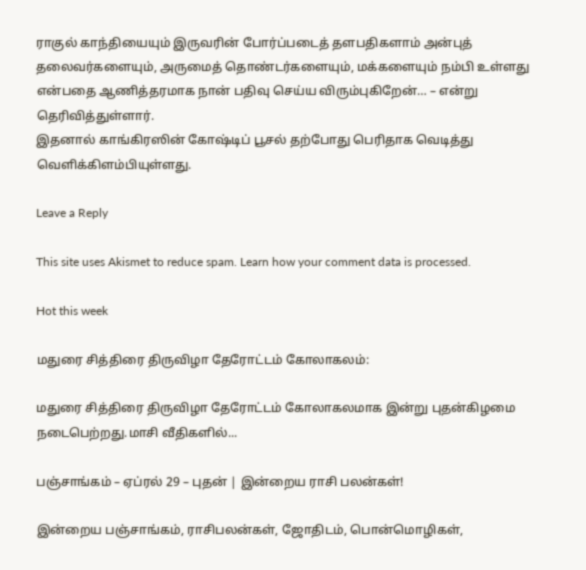ராகுல் காந்தியையும் இருவரின் போர்ப்படைத் தளபதிகளாம் அன்புத் தலைவர்களையும், அருமைத் தொண்டர்களையும், மக்களையும் நம்பி உள்ளது என்பதை ஆணித்தரமாக நான் பதிவு செய்ய விரும்புகிறேன்… – என்று தெரிவித்துள்ளார்.
இதனால் காங்கிரஸின் கோஷ்டிப் பூசல் தற்போது பெரிதாக வெடித்து வெளிக்கிளம்பியுள்ளது.

Leave a Reply

This site uses Akismet to reduce spam. Learn how your comment data is processed.

Hot this week

மதுரை சித்திரை திருவிழா தேரோட்டம் கோலாகலம்:

மதுரை சித்திரை திருவிழா தேரோட்டம் கோலாகலமாக இன்று புதன்கிழமை நடைபெற்றது.மாசி வீதிகளில்...

பஞ்சாங்கம் – ஏப்ரல் 29 – புதன் | இன்றைய ராசி பலன்கள்!

இன்றைய பஞ்சாங்கம், ராசிபலன்கள், ஜோதிடம், பொன்மொழிகள்,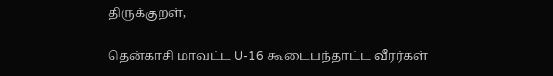திருக்குறள்,

தென்காசி மாவட்ட U-16 கூடைபந்தாட்ட வீரர்கள்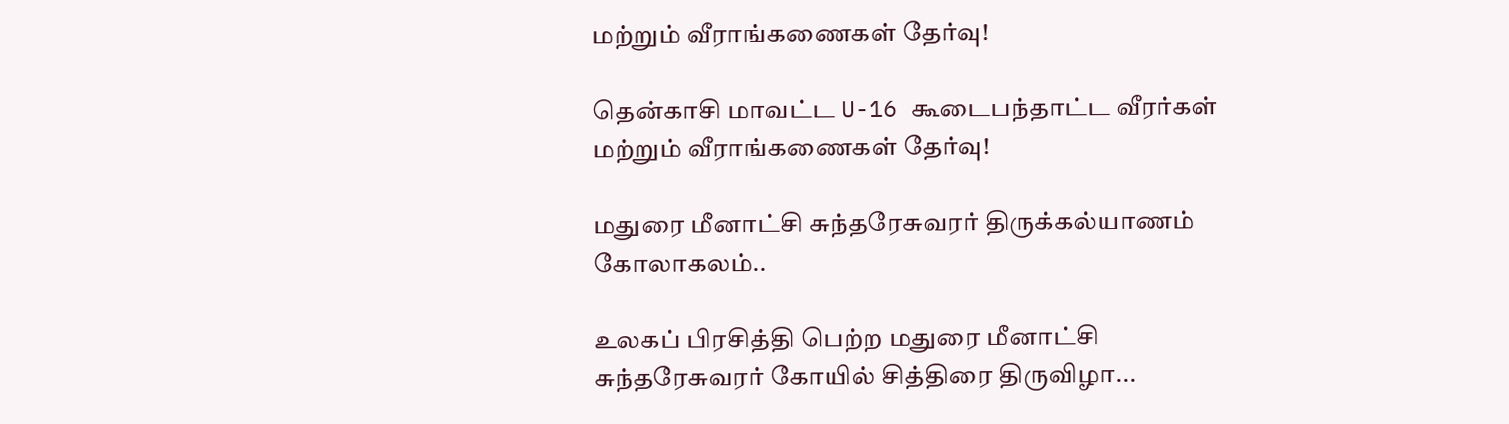மற்றும் வீராங்கணைகள் தேர்வு!

தென்காசி மாவட்ட U-16 கூடைபந்தாட்ட வீரர்கள் மற்றும் வீராங்கணைகள் தேர்வு!

மதுரை மீனாட்சி சுந்தரேசுவரர் திருக்கல்யாணம் கோலாகலம்..

உலகப் பிரசித்தி பெற்ற மதுரை மீனாட்சி சுந்தரேசுவரர் கோயில் சித்திரை திருவிழா...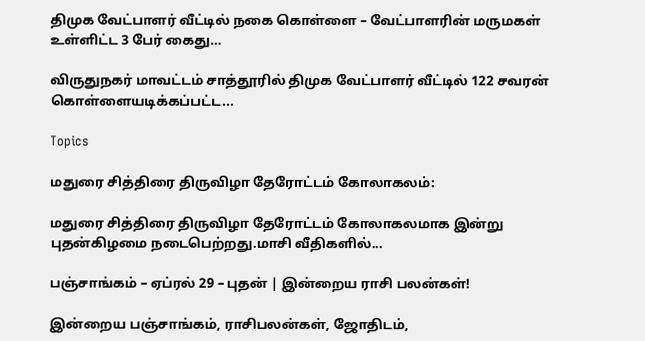திமுக வேட்பாளர் வீட்டில் நகை கொள்ளை – வேட்பாளரின் மருமகள் உள்ளிட்ட 3 பேர் கைது…

விருதுநகர் மாவட்டம் சாத்தூரில் திமுக வேட்பாளர் வீட்டில் 122 சவரன் கொள்ளையடிக்கப்பட்ட...

Topics

மதுரை சித்திரை திருவிழா தேரோட்டம் கோலாகலம்:

மதுரை சித்திரை திருவிழா தேரோட்டம் கோலாகலமாக இன்று புதன்கிழமை நடைபெற்றது.மாசி வீதிகளில்...

பஞ்சாங்கம் – ஏப்ரல் 29 – புதன் | இன்றைய ராசி பலன்கள்!

இன்றைய பஞ்சாங்கம், ராசிபலன்கள், ஜோதிடம்,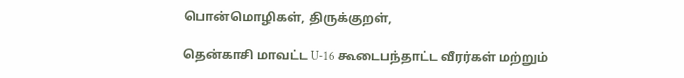பொன்மொழிகள், திருக்குறள்,

தென்காசி மாவட்ட U-16 கூடைபந்தாட்ட வீரர்கள் மற்றும்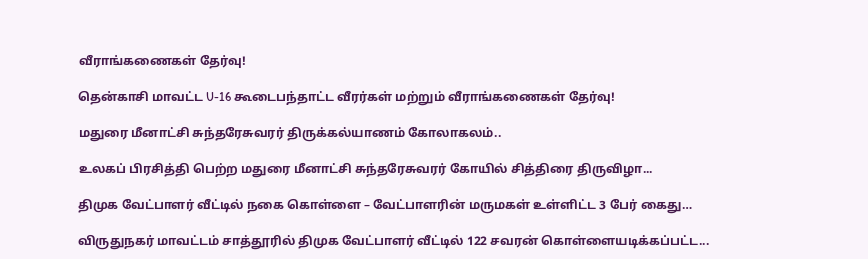வீராங்கணைகள் தேர்வு!

தென்காசி மாவட்ட U-16 கூடைபந்தாட்ட வீரர்கள் மற்றும் வீராங்கணைகள் தேர்வு!

மதுரை மீனாட்சி சுந்தரேசுவரர் திருக்கல்யாணம் கோலாகலம்..

உலகப் பிரசித்தி பெற்ற மதுரை மீனாட்சி சுந்தரேசுவரர் கோயில் சித்திரை திருவிழா...

திமுக வேட்பாளர் வீட்டில் நகை கொள்ளை – வேட்பாளரின் மருமகள் உள்ளிட்ட 3 பேர் கைது…

விருதுநகர் மாவட்டம் சாத்தூரில் திமுக வேட்பாளர் வீட்டில் 122 சவரன் கொள்ளையடிக்கப்பட்ட...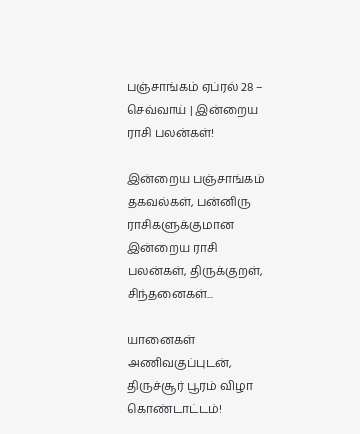பஞ்சாங்கம் ஏப்ரல் 28 – செவ்வாய் | இன்றைய ராசி பலன்கள்!

இன்றைய பஞ்சாங்கம் தகவல்கள், பன்னிரு ராசிகளுக்குமான இன்றைய ராசி பலன்கள், திருக்குறள், சிந்தனைகள்...

யானைகள் அணிவகுப்புடன், திருச்சூர் பூரம் விழா கொண்டாட்டம்!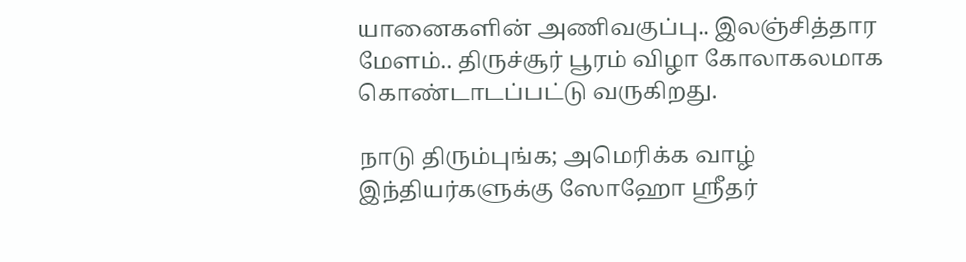யானைகளின் அணிவகுப்பு.. இலஞ்சித்தார மேளம்.. திருச்சூர் பூரம் விழா கோலாகலமாக கொண்டாடப்பட்டு வருகிறது.

நாடு திரும்புங்க; அமெரிக்க வாழ் இந்தியர்களுக்கு ஸோஹோ ஸ்ரீதர்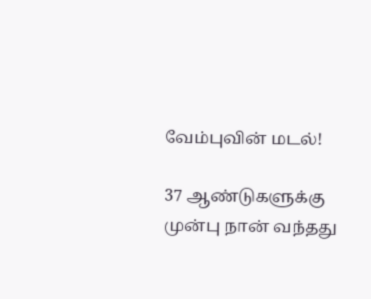வேம்புவின் மடல்!

37 ஆண்டுகளுக்கு முன்பு நான் வந்தது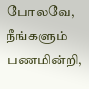போலவே, நீங்களும் பணமின்றி,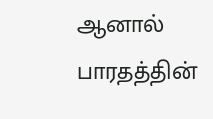ஆனால் பாரதத்தின்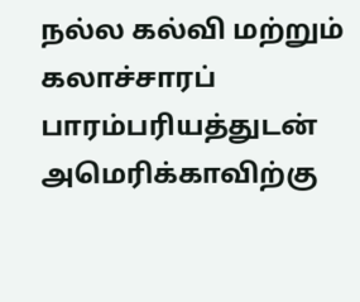நல்ல கல்வி மற்றும் கலாச்சாரப் பாரம்பரியத்துடன் அமெரிக்காவிற்கு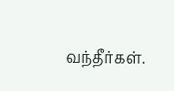வந்தீர்கள்.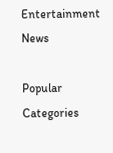Entertainment News

Popular Categories